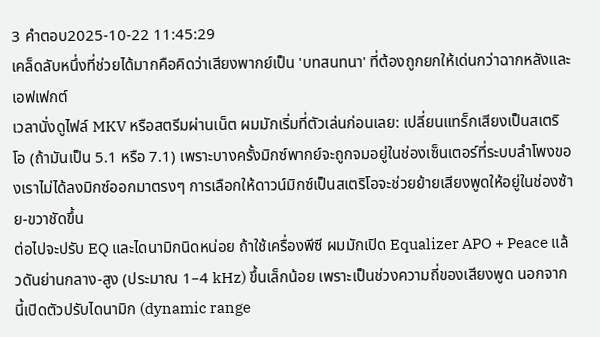3 คำตอบ2025-10-22 11:45:29
เคล็ดลับหนึ่งที่ช่วยได้มากคือคิดว่าเสียงพากย์เป็น 'บทสนทนา' ที่ต้องถูกยกให้เด่นกว่าฉากหลังและเอฟเฟกต์
เวลานั่งดูไฟล์ MKV หรือสตรีมผ่านเน็ต ผมมักเริ่มที่ตัวเล่นก่อนเลย: เปลี่ยนแทร็กเสียงเป็นสเตริโอ (ถ้ามันเป็น 5.1 หรือ 7.1) เพราะบางครั้งมิกซ์พากย์จะถูกจมอยู่ในช่องเซ็นเตอร์ที่ระบบลำโพงของเราไม่ได้ลงมิกซ์ออกมาตรงๆ การเลือกให้ดาวน์มิกซ์เป็นสเตริโอจะช่วยย้ายเสียงพูดให้อยู่ในช่องซ้าย-ขวาชัดขึ้น
ต่อไปจะปรับ EQ และไดนามิกนิดหน่อย ถ้าใช้เครื่องพีซี ผมมักเปิด Equalizer APO + Peace แล้วดันย่านกลาง-สูง (ประมาณ 1–4 kHz) ขึ้นเล็กน้อย เพราะเป็นช่วงความถี่ของเสียงพูด นอกจากนี้เปิดตัวปรับไดนามิก (dynamic range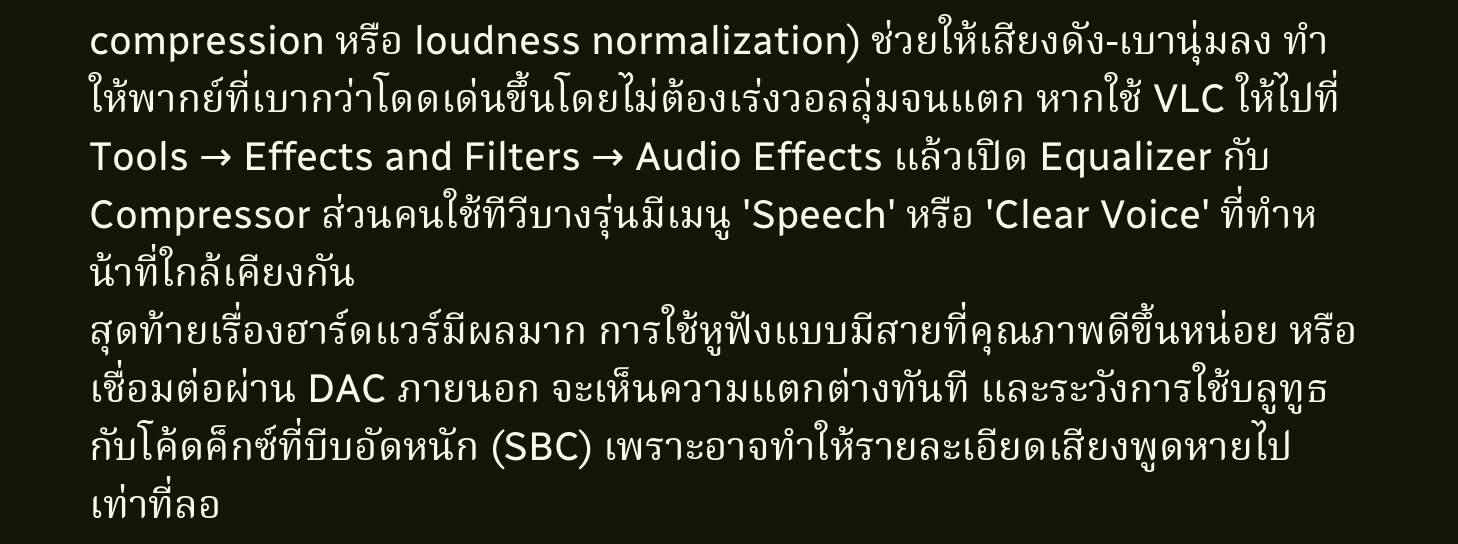compression หรือ loudness normalization) ช่วยให้เสียงดัง-เบานุ่มลง ทำให้พากย์ที่เบากว่าโดดเด่นขึ้นโดยไม่ต้องเร่งวอลลุ่มจนแตก หากใช้ VLC ให้ไปที่ Tools → Effects and Filters → Audio Effects แล้วเปิด Equalizer กับ Compressor ส่วนคนใช้ทีวีบางรุ่นมีเมนู 'Speech' หรือ 'Clear Voice' ที่ทำหน้าที่ใกล้เคียงกัน
สุดท้ายเรื่องฮาร์ดแวร์มีผลมาก การใช้หูฟังแบบมีสายที่คุณภาพดีขึ้นหน่อย หรือเชื่อมต่อผ่าน DAC ภายนอก จะเห็นความแตกต่างทันที และระวังการใช้บลูทูธกับโค้ดค็กซ์ที่บีบอัดหนัก (SBC) เพราะอาจทำให้รายละเอียดเสียงพูดหายไป เท่าที่ลอ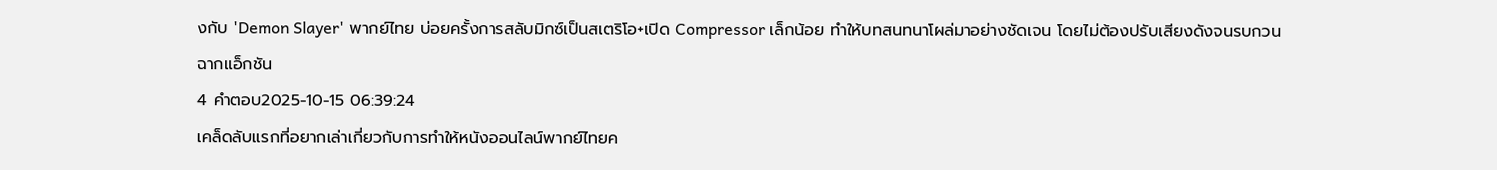งกับ 'Demon Slayer' พากย์ไทย บ่อยครั้งการสลับมิกซ์เป็นสเตริโอ+เปิด Compressor เล็กน้อย ทำให้บทสนทนาโผล่มาอย่างชัดเจน โดยไม่ต้องปรับเสียงดังจนรบกวนฉากแอ็กชัน
4 คำตอบ2025-10-15 06:39:24
เคล็ดลับแรกที่อยากเล่าเกี่ยวกับการทำให้หนังออนไลน์พากย์ไทยค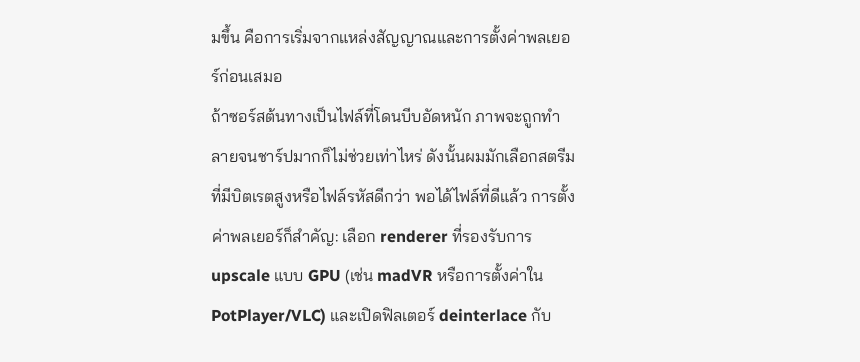มขึ้น คือการเริ่มจากแหล่งสัญญาณและการตั้งค่าพลเยอร์ก่อนเสมอ
ถ้าซอร์สต้นทางเป็นไฟล์ที่โดนบีบอัดหนัก ภาพจะถูกทำลายจนชาร์ปมากก็ไม่ช่วยเท่าไหร่ ดังนั้นผมมักเลือกสตรีมที่มีบิตเรตสูงหรือไฟล์รหัสดีกว่า พอได้ไฟล์ที่ดีแล้ว การตั้งค่าพลเยอร์ก็สำคัญ: เลือก renderer ที่รองรับการ upscale แบบ GPU (เช่น madVR หรือการตั้งค่าใน PotPlayer/VLC) และเปิดฟิลเตอร์ deinterlace กับ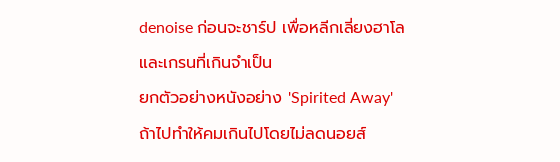denoise ก่อนจะชาร์ป เพื่อหลีกเลี่ยงฮาโลและเกรนที่เกินจำเป็น
ยกตัวอย่างหนังอย่าง 'Spirited Away' ถ้าไปทำให้คมเกินไปโดยไม่ลดนอยส์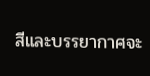สีและบรรยากาศจะ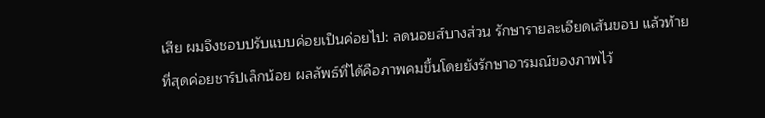เสีย ผมจึงชอบปรับแบบค่อยเป็นค่อยไป: ลดนอยส์บางส่วน รักษารายละเอียดเส้นขอบ แล้วท้ายที่สุดค่อยชาร์ปเล็กน้อย ผลลัพธ์ที่ได้คือภาพคมขึ้นโดยยังรักษาอารมณ์ของภาพไว้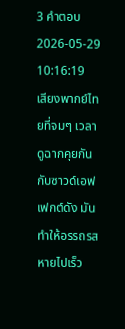3 คำตอบ2026-05-29 10:16:19
เสียงพากย์ไทยที่จมๆ เวลาดูฉากคุยกันกับซาวด์เอฟเฟกต์ดัง มันทำให้อรรถรสหายไปเร็ว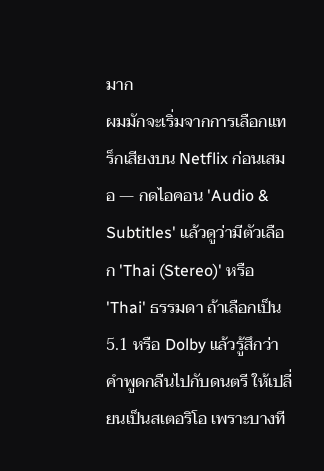มาก
ผมมักจะเริ่มจากการเลือกแทร็กเสียงบน Netflix ก่อนเสมอ — กดไอคอน 'Audio & Subtitles' แล้วดูว่ามีตัวเลือก 'Thai (Stereo)' หรือ 'Thai' ธรรมดา ถ้าเลือกเป็น 5.1 หรือ Dolby แล้วรู้สึกว่าคำพูดกลืนไปกับดนตรี ให้เปลี่ยนเป็นสเตอริโอ เพราะบางที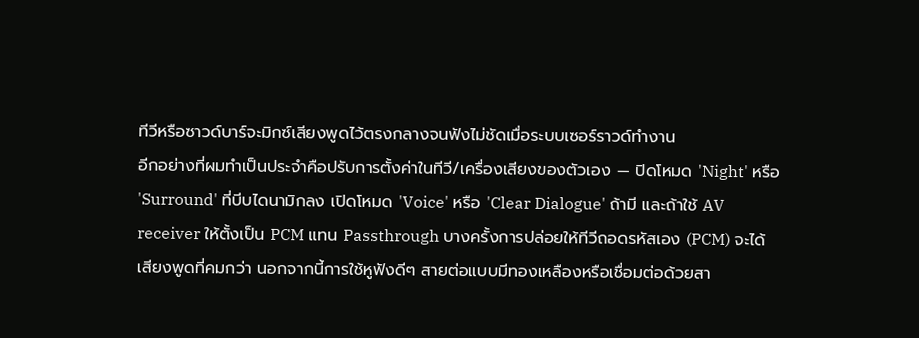ทีวีหรือซาวด์บาร์จะมิกซ์เสียงพูดไว้ตรงกลางจนฟังไม่ชัดเมื่อระบบเซอร์ราวด์ทำงาน
อีกอย่างที่ผมทำเป็นประจำคือปรับการตั้งค่าในทีวี/เครื่องเสียงของตัวเอง — ปิดโหมด 'Night' หรือ 'Surround' ที่บีบไดนามิกลง เปิดโหมด 'Voice' หรือ 'Clear Dialogue' ถ้ามี และถ้าใช้ AV receiver ให้ตั้งเป็น PCM แทน Passthrough บางครั้งการปล่อยให้ทีวีถอดรหัสเอง (PCM) จะได้เสียงพูดที่คมกว่า นอกจากนี้การใช้หูฟังดีๆ สายต่อแบบมีทองเหลืองหรือเชื่อมต่อด้วยสา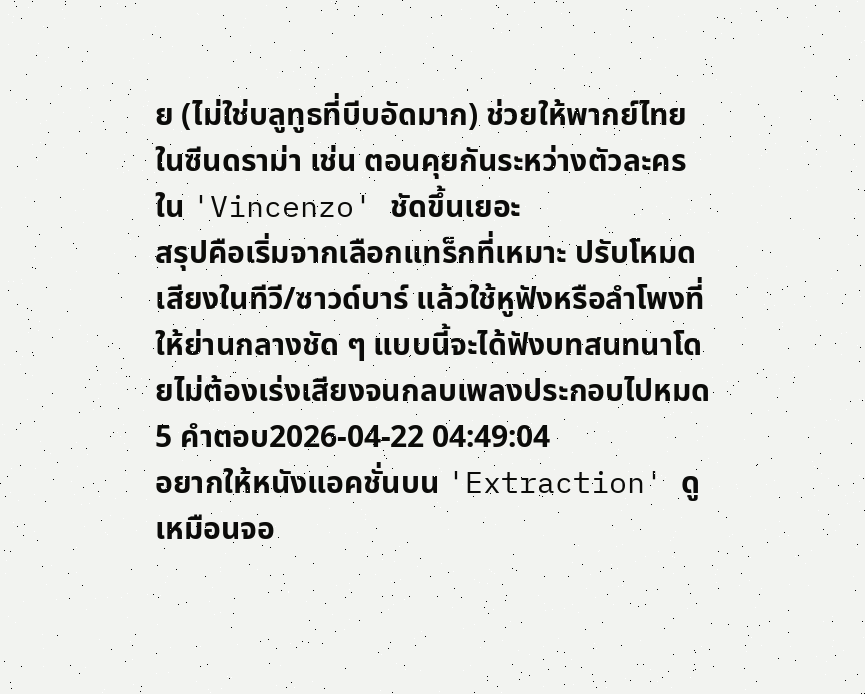ย (ไม่ใช่บลูทูธที่บีบอัดมาก) ช่วยให้พากย์ไทยในซีนดราม่า เช่น ตอนคุยกันระหว่างตัวละครใน 'Vincenzo' ชัดขึ้นเยอะ
สรุปคือเริ่มจากเลือกแทร็กที่เหมาะ ปรับโหมดเสียงในทีวี/ซาวด์บาร์ แล้วใช้หูฟังหรือลำโพงที่ให้ย่านกลางชัด ๆ แบบนี้จะได้ฟังบทสนทนาโดยไม่ต้องเร่งเสียงจนกลบเพลงประกอบไปหมด
5 คำตอบ2026-04-22 04:49:04
อยากให้หนังแอคชั่นบน 'Extraction' ดูเหมือนจอ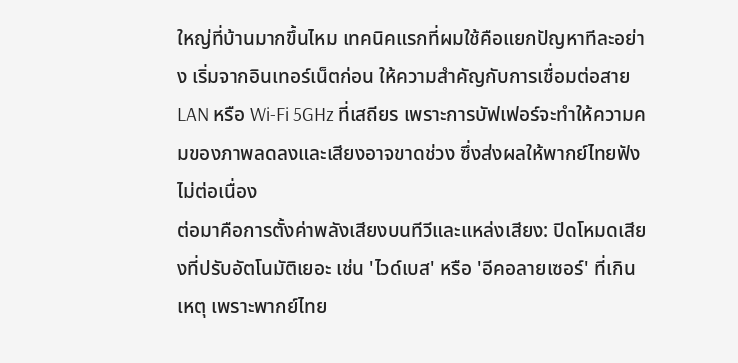ใหญ่ที่บ้านมากขึ้นไหม เทคนิคแรกที่ผมใช้คือแยกปัญหาทีละอย่าง เริ่มจากอินเทอร์เน็ตก่อน ให้ความสำคัญกับการเชื่อมต่อสาย LAN หรือ Wi‑Fi 5GHz ที่เสถียร เพราะการบัฟเฟอร์จะทำให้ความคมของภาพลดลงและเสียงอาจขาดช่วง ซึ่งส่งผลให้พากย์ไทยฟังไม่ต่อเนื่อง
ต่อมาคือการตั้งค่าพลังเสียงบนทีวีและแหล่งเสียง: ปิดโหมดเสียงที่ปรับอัตโนมัติเยอะ เช่น 'ไวด์เบส' หรือ 'อีคอลายเซอร์' ที่เกินเหตุ เพราะพากย์ไทย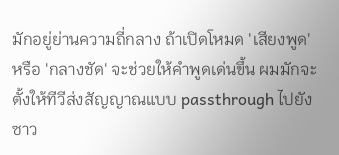มักอยู่ย่านความถี่กลาง ถ้าเปิดโหมด 'เสียงพูด' หรือ 'กลางชัด' จะช่วยให้คำพูดเด่นขึ้น ผมมักจะตั้งให้ทีวีส่งสัญญาณแบบ passthrough ไปยังซาว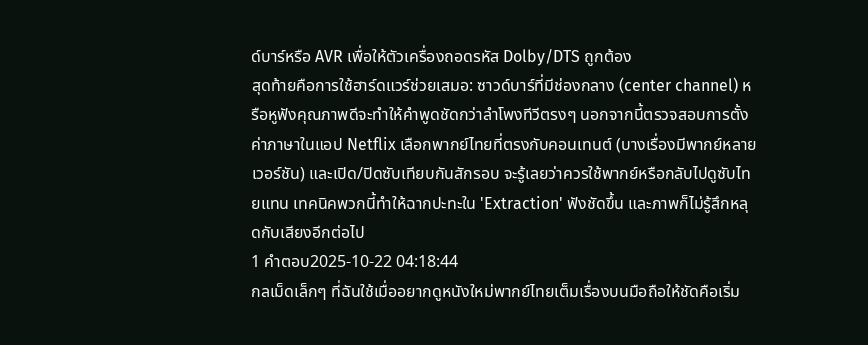ด์บาร์หรือ AVR เพื่อให้ตัวเครื่องถอดรหัส Dolby/DTS ถูกต้อง
สุดท้ายคือการใช้ฮาร์ดแวร์ช่วยเสมอ: ซาวด์บาร์ที่มีช่องกลาง (center channel) หรือหูฟังคุณภาพดีจะทำให้คำพูดชัดกว่าลำโพงทีวีตรงๆ นอกจากนี้ตรวจสอบการตั้งค่าภาษาในแอป Netflix เลือกพากย์ไทยที่ตรงกับคอนเทนต์ (บางเรื่องมีพากย์หลายเวอร์ชัน) และเปิด/ปิดซับเทียบกันสักรอบ จะรู้เลยว่าควรใช้พากย์หรือกลับไปดูซับไทยแทน เทคนิคพวกนี้ทำให้ฉากปะทะใน 'Extraction' ฟังชัดขึ้น และภาพก็ไม่รู้สึกหลุดกับเสียงอีกต่อไป
1 คำตอบ2025-10-22 04:18:44
กลเม็ดเล็กๆ ที่ฉันใช้เมื่ออยากดูหนังใหม่พากย์ไทยเต็มเรื่องบนมือถือให้ชัดคือเริ่ม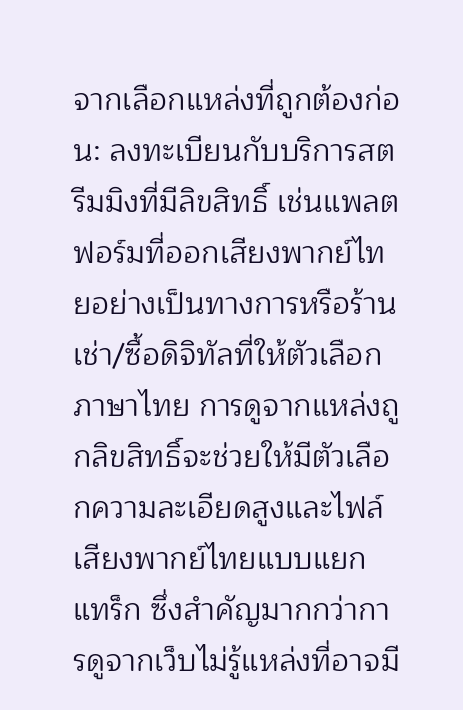จากเลือกแหล่งที่ถูกต้องก่อน: ลงทะเบียนกับบริการสตรีมมิงที่มีลิขสิทธิ์ เช่นแพลตฟอร์มที่ออกเสียงพากย์ไทยอย่างเป็นทางการหรือร้านเช่า/ซื้อดิจิทัลที่ให้ตัวเลือกภาษาไทย การดูจากแหล่งถูกลิขสิทธิ์จะช่วยให้มีตัวเลือกความละเอียดสูงและไฟล์เสียงพากย์ไทยแบบแยกแทร็ก ซึ่งสำคัญมากกว่าการดูจากเว็บไม่รู้แหล่งที่อาจมี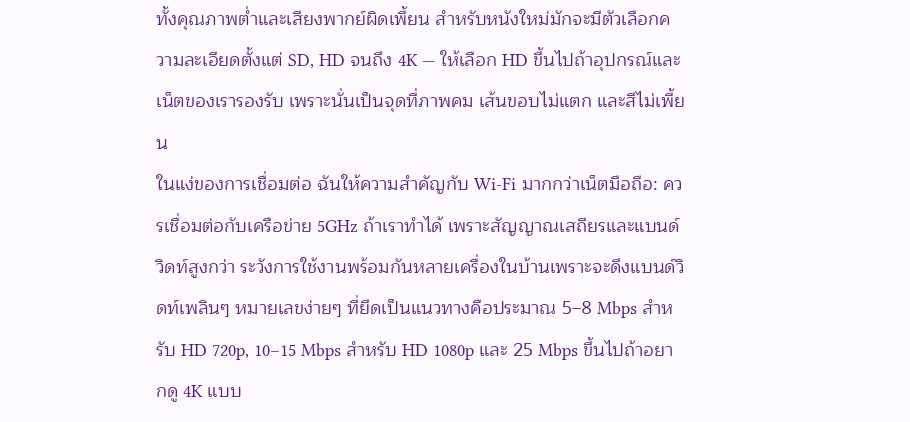ทั้งคุณภาพต่ำและเสียงพากย์ผิดเพี้ยน สำหรับหนังใหม่มักจะมีตัวเลือกความละเอียดตั้งแต่ SD, HD จนถึง 4K — ให้เลือก HD ขึ้นไปถ้าอุปกรณ์และเน็ตของเรารองรับ เพราะนั่นเป็นจุดที่ภาพคม เส้นขอบไม่แตก และสีไม่เพี้ยน
ในแง่ของการเชื่อมต่อ ฉันให้ความสำคัญกับ Wi‑Fi มากกว่าเน็ตมือถือ: ควรเชื่อมต่อกับเครือข่าย 5GHz ถ้าเราทำได้ เพราะสัญญาณเสถียรและแบนด์วิดท์สูงกว่า ระวังการใช้งานพร้อมกันหลายเครื่องในบ้านเพราะจะดึงแบนด์วิดท์เพลินๆ หมายเลขง่ายๆ ที่ยึดเป็นแนวทางคือประมาณ 5–8 Mbps สำหรับ HD 720p, 10–15 Mbps สำหรับ HD 1080p และ 25 Mbps ขึ้นไปถ้าอยากดู 4K แบบ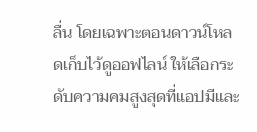ลื่น โดยเฉพาะตอนดาวน์โหลดเก็บไว้ดูออฟไลน์ ให้เลือกระดับความคมสูงสุดที่แอปมีและ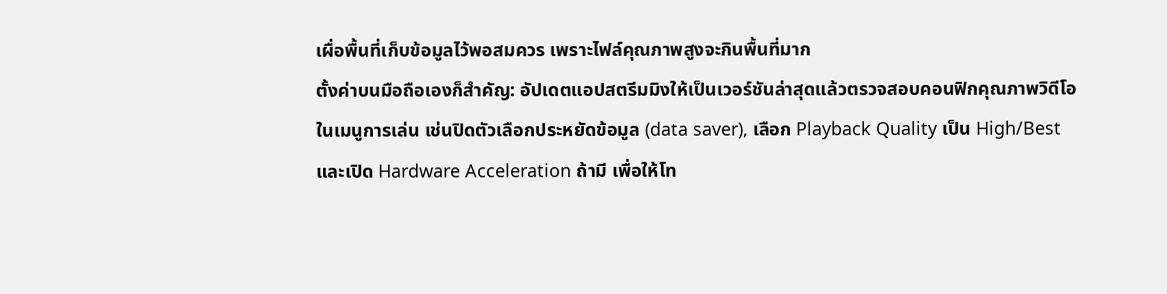เผื่อพื้นที่เก็บข้อมูลไว้พอสมควร เพราะไฟล์คุณภาพสูงจะกินพื้นที่มาก
ตั้งค่าบนมือถือเองก็สำคัญ: อัปเดตแอปสตรีมมิงให้เป็นเวอร์ชันล่าสุดแล้วตรวจสอบคอนฟิกคุณภาพวิดีโอในเมนูการเล่น เช่นปิดตัวเลือกประหยัดข้อมูล (data saver), เลือก Playback Quality เป็น High/Best และเปิด Hardware Acceleration ถ้ามี เพื่อให้โท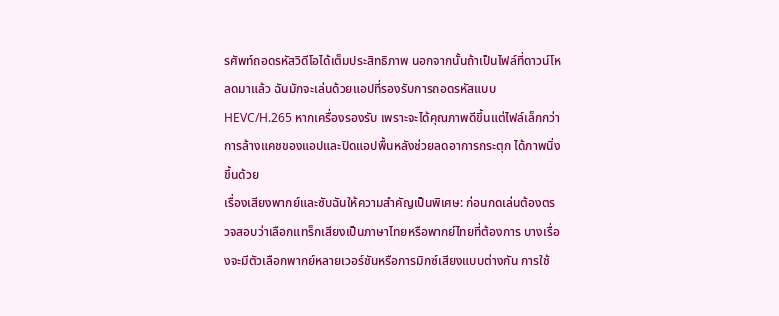รศัพท์ถอดรหัสวิดีโอได้เต็มประสิทธิภาพ นอกจากนั้นถ้าเป็นไฟล์ที่ดาวน์โหลดมาแล้ว ฉันมักจะเล่นด้วยแอปที่รองรับการถอดรหัสแบบ HEVC/H.265 หากเครื่องรองรับ เพราะจะได้คุณภาพดีขึ้นแต่ไฟล์เล็กกว่า การล้างแคชของแอปและปิดแอปพื้นหลังช่วยลดอาการกระตุก ได้ภาพนิ่งขึ้นด้วย
เรื่องเสียงพากย์และซับฉันให้ความสำคัญเป็นพิเศษ: ก่อนกดเล่นต้องตรวจสอบว่าเลือกแทร็กเสียงเป็นภาษาไทยหรือพากย์ไทยที่ต้องการ บางเรื่องจะมีตัวเลือกพากย์หลายเวอร์ชันหรือการมิกซ์เสียงแบบต่างกัน การใช้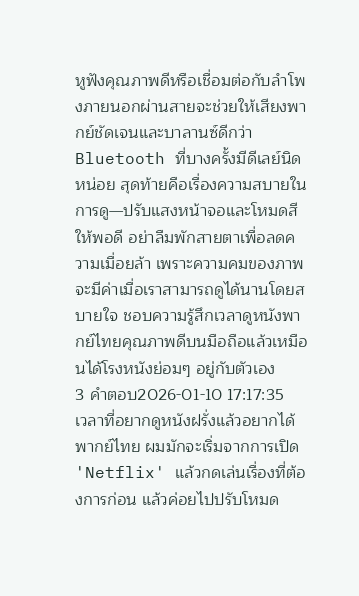หูฟังคุณภาพดีหรือเชื่อมต่อกับลำโพงภายนอกผ่านสายจะช่วยให้เสียงพากย์ชัดเจนและบาลานซ์ดีกว่า Bluetooth ที่บางครั้งมีดีเลย์นิดหน่อย สุดท้ายคือเรื่องความสบายในการดู—ปรับแสงหน้าจอและโหมดสีให้พอดี อย่าลืมพักสายตาเพื่อลดความเมื่อยล้า เพราะความคมของภาพจะมีค่าเมื่อเราสามารถดูได้นานโดยสบายใจ ชอบความรู้สึกเวลาดูหนังพากย์ไทยคุณภาพดีบนมือถือแล้วเหมือนได้โรงหนังย่อมๆ อยู่กับตัวเอง
3 คำตอบ2026-01-10 17:17:35
เวลาที่อยากดูหนังฝรั่งแล้วอยากได้พากย์ไทย ผมมักจะเริ่มจากการเปิด 'Netflix' แล้วกดเล่นเรื่องที่ต้องการก่อน แล้วค่อยไปปรับโหมด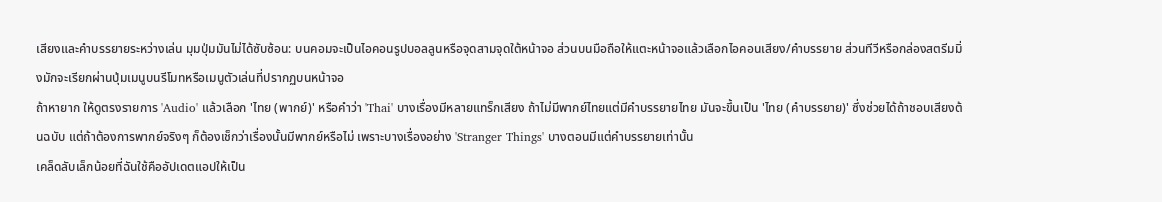เสียงและคำบรรยายระหว่างเล่น มุมปุ่มมันไม่ได้ซับซ้อน: บนคอมจะเป็นไอคอนรูปบอลลูนหรือจุดสามจุดใต้หน้าจอ ส่วนบนมือถือให้แตะหน้าจอแล้วเลือกไอคอนเสียง/คำบรรยาย ส่วนทีวีหรือกล่องสตรีมมิ่งมักจะเรียกผ่านปุ่มเมนูบนรีโมทหรือเมนูตัวเล่นที่ปรากฏบนหน้าจอ
ถ้าหายาก ให้ดูตรงรายการ 'Audio' แล้วเลือก 'ไทย (พากย์)' หรือคำว่า 'Thai' บางเรื่องมีหลายแทร็กเสียง ถ้าไม่มีพากย์ไทยแต่มีคำบรรยายไทย มันจะขึ้นเป็น 'ไทย (คำบรรยาย)' ซึ่งช่วยได้ถ้าชอบเสียงต้นฉบับ แต่ถ้าต้องการพากย์จริงๆ ก็ต้องเช็กว่าเรื่องนั้นมีพากย์หรือไม่ เพราะบางเรื่องอย่าง 'Stranger Things' บางตอนมีแต่คำบรรยายเท่านั้น
เคล็ดลับเล็กน้อยที่ฉันใช้คืออัปเดตแอปให้เป็น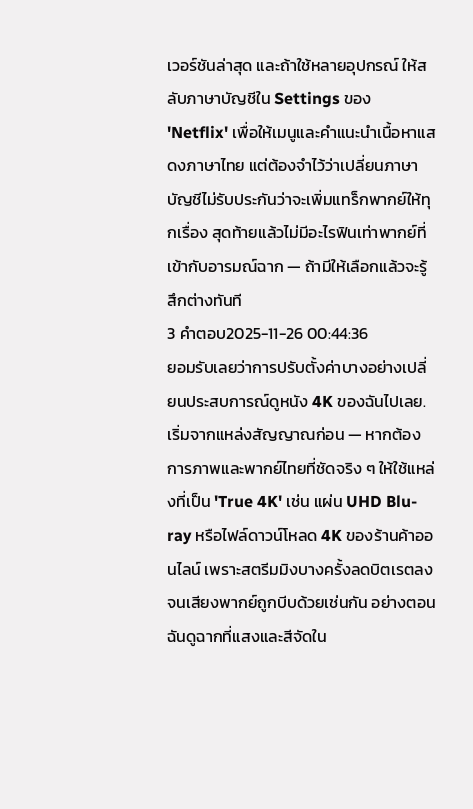เวอร์ชันล่าสุด และถ้าใช้หลายอุปกรณ์ ให้สลับภาษาบัญชีใน Settings ของ 'Netflix' เพื่อให้เมนูและคำแนะนำเนื้อหาแสดงภาษาไทย แต่ต้องจำไว้ว่าเปลี่ยนภาษาบัญชีไม่รับประกันว่าจะเพิ่มแทร็กพากย์ให้ทุกเรื่อง สุดท้ายแล้วไม่มีอะไรฟินเท่าพากย์ที่เข้ากับอารมณ์ฉาก — ถ้ามีให้เลือกแล้วจะรู้สึกต่างทันที
3 คำตอบ2025-11-26 00:44:36
ยอมรับเลยว่าการปรับตั้งค่าบางอย่างเปลี่ยนประสบการณ์ดูหนัง 4K ของฉันไปเลย.
เริ่มจากแหล่งสัญญาณก่อน — หากต้องการภาพและพากย์ไทยที่ชัดจริง ๆ ให้ใช้แหล่งที่เป็น 'True 4K' เช่น แผ่น UHD Blu-ray หรือไฟล์ดาวน์โหลด 4K ของร้านค้าออนไลน์ เพราะสตรีมมิงบางครั้งลดบิตเรตลงจนเสียงพากย์ถูกบีบด้วยเช่นกัน อย่างตอนฉันดูฉากที่แสงและสีจัดใน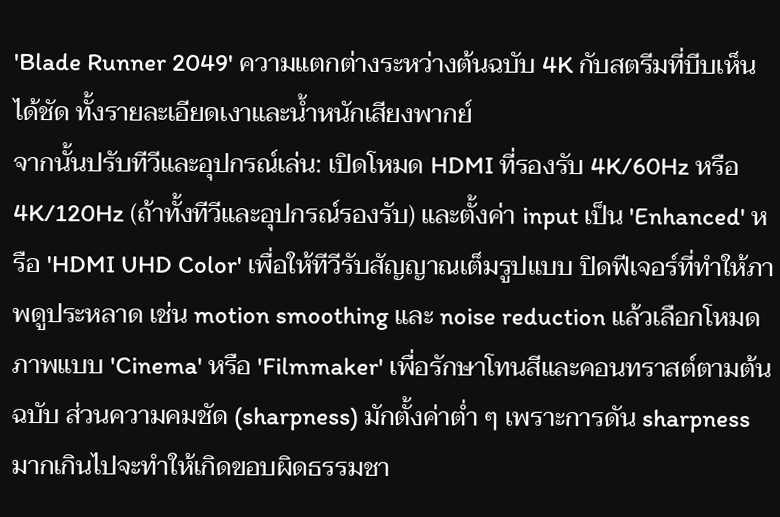'Blade Runner 2049' ความแตกต่างระหว่างต้นฉบับ 4K กับสตรีมที่บีบเห็นได้ชัด ทั้งรายละเอียดเงาและน้ำหนักเสียงพากย์
จากนั้นปรับทีวีและอุปกรณ์เล่น: เปิดโหมด HDMI ที่รองรับ 4K/60Hz หรือ 4K/120Hz (ถ้าทั้งทีวีและอุปกรณ์รองรับ) และตั้งค่า input เป็น 'Enhanced' หรือ 'HDMI UHD Color' เพื่อให้ทีวีรับสัญญาณเต็มรูปแบบ ปิดฟีเจอร์ที่ทำให้ภาพดูประหลาด เช่น motion smoothing และ noise reduction แล้วเลือกโหมดภาพแบบ 'Cinema' หรือ 'Filmmaker' เพื่อรักษาโทนสีและคอนทราสต์ตามต้นฉบับ ส่วนความคมชัด (sharpness) มักตั้งค่าต่ำ ๆ เพราะการดัน sharpness มากเกินไปจะทำให้เกิดขอบผิดธรรมชา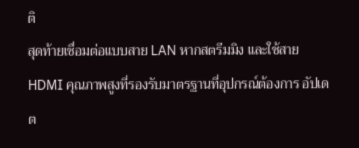ติ
สุดท้ายเชื่อมต่อแบบสาย LAN หากสตรีมมิง และใช้สาย HDMI คุณภาพสูงที่รองรับมาตรฐานที่อุปกรณ์ต้องการ อัปเดต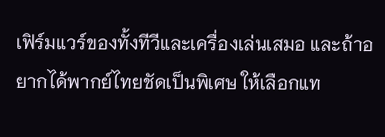เฟิร์มแวร์ของทั้งทีวีและเครื่องเล่นเสมอ และถ้าอยากได้พากย์ไทยชัดเป็นพิเศษ ให้เลือกแท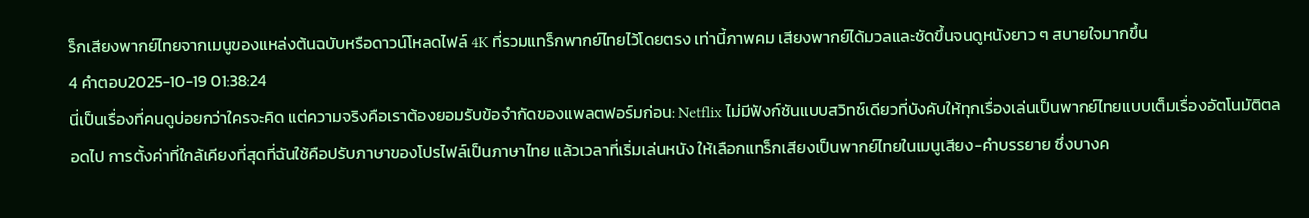ร็กเสียงพากย์ไทยจากเมนูของแหล่งต้นฉบับหรือดาวน์โหลดไฟล์ 4K ที่รวมแทร็กพากย์ไทยไว้โดยตรง เท่านี้ภาพคม เสียงพากย์ได้มวลและชัดขึ้นจนดูหนังยาว ๆ สบายใจมากขึ้น
4 คำตอบ2025-10-19 01:38:24
นี่เป็นเรื่องที่คนดูบ่อยกว่าใครจะคิด แต่ความจริงคือเราต้องยอมรับข้อจำกัดของแพลตฟอร์มก่อน: Netflix ไม่มีฟังก์ชันแบบสวิทช์เดียวที่บังคับให้ทุกเรื่องเล่นเป็นพากย์ไทยแบบเต็มเรื่องอัตโนมัติตลอดไป การตั้งค่าที่ใกล้เคียงที่สุดที่ฉันใช้คือปรับภาษาของโปรไฟล์เป็นภาษาไทย แล้วเวลาที่เริ่มเล่นหนัง ให้เลือกแทร็กเสียงเป็นพากย์ไทยในเมนูเสียง-คำบรรยาย ซึ่งบางค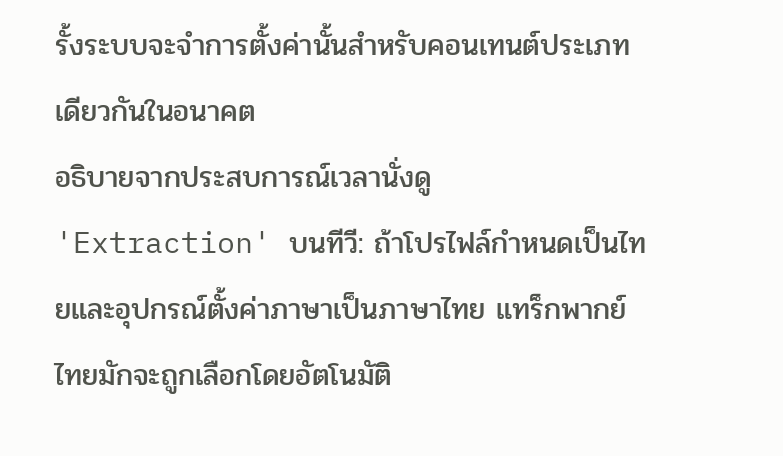รั้งระบบจะจำการตั้งค่านั้นสำหรับคอนเทนต์ประเภทเดียวกันในอนาคต
อธิบายจากประสบการณ์เวลานั่งดู 'Extraction' บนทีวี: ถ้าโปรไฟล์กำหนดเป็นไทยและอุปกรณ์ตั้งค่าภาษาเป็นภาษาไทย แทร็กพากย์ไทยมักจะถูกเลือกโดยอัตโนมัติ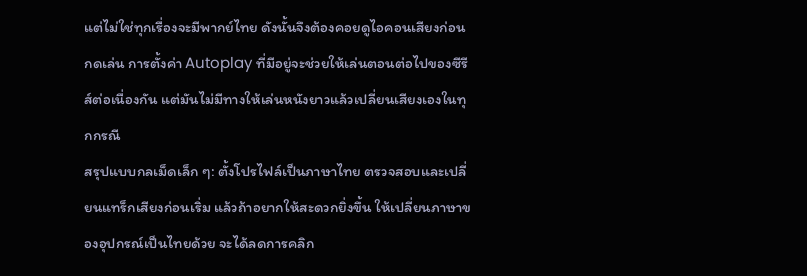แต่ไม่ใช่ทุกเรื่องจะมีพากย์ไทย ดังนั้นจึงต้องคอยดูไอคอนเสียงก่อนกดเล่น การตั้งค่า Autoplay ที่มีอยู่จะช่วยให้เล่นตอนต่อไปของซีรีส์ต่อเนื่องกัน แต่มันไม่มีทางให้เล่นหนังยาวแล้วเปลี่ยนเสียงเองในทุกกรณี
สรุปแบบกลเม็ดเล็ก ๆ: ตั้งโปรไฟล์เป็นภาษาไทย ตรวจสอบและเปลี่ยนแทร็กเสียงก่อนเริ่ม แล้วถ้าอยากให้สะดวกยิ่งขึ้น ให้เปลี่ยนภาษาของอุปกรณ์เป็นไทยด้วย จะได้ลดการคลิก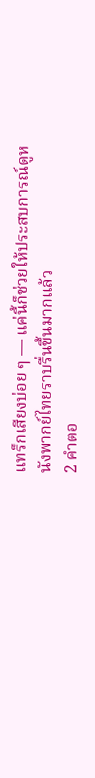แทร็กเสียงบ่อย ๆ — แค่นี้ก็ช่วยให้ประสบการณ์ดูหนังพากย์ไทยราบรื่นขึ้นมากแล้ว
2 คำตอ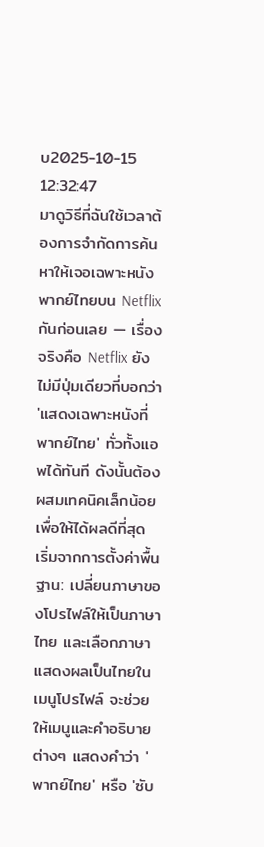บ2025-10-15 12:32:47
มาดูวิธีที่ฉันใช้เวลาต้องการจำกัดการค้นหาให้เจอเฉพาะหนังพากย์ไทยบน Netflix กันก่อนเลย — เรื่องจริงคือ Netflix ยังไม่มีปุ่มเดียวที่บอกว่า 'แสดงเฉพาะหนังที่พากย์ไทย' ทั่วทั้งแอพได้ทันที ดังนั้นต้องผสมเทคนิคเล็กน้อยเพื่อให้ได้ผลดีที่สุด
เริ่มจากการตั้งค่าพื้นฐาน: เปลี่ยนภาษาของโปรไฟล์ให้เป็นภาษาไทย และเลือกภาษาแสดงผลเป็นไทยในเมนูโปรไฟล์ จะช่วยให้เมนูและคำอธิบายต่างๆ แสดงคำว่า 'พากย์ไทย' หรือ 'ซับ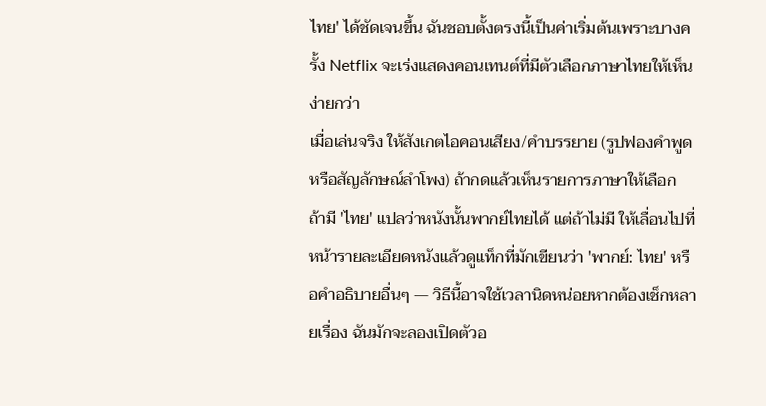ไทย' ได้ชัดเจนขึ้น ฉันชอบตั้งตรงนี้เป็นค่าเริ่มต้นเพราะบางครั้ง Netflix จะเร่งแสดงคอนเทนต์ที่มีตัวเลือกภาษาไทยให้เห็นง่ายกว่า
เมื่อเล่นจริง ให้สังเกตไอคอนเสียง/คำบรรยาย (รูปฟองคำพูดหรือสัญลักษณ์ลำโพง) ถ้ากดแล้วเห็นรายการภาษาให้เลือก ถ้ามี 'ไทย' แปลว่าหนังนั้นพากย์ไทยได้ แต่ถ้าไม่มี ให้เลื่อนไปที่หน้ารายละเอียดหนังแล้วดูแท็กที่มักเขียนว่า 'พากย์: ไทย' หรือคำอธิบายอื่นๆ — วิธีนี้อาจใช้เวลานิดหน่อยหากต้องเช็กหลายเรื่อง ฉันมักจะลองเปิดตัวอ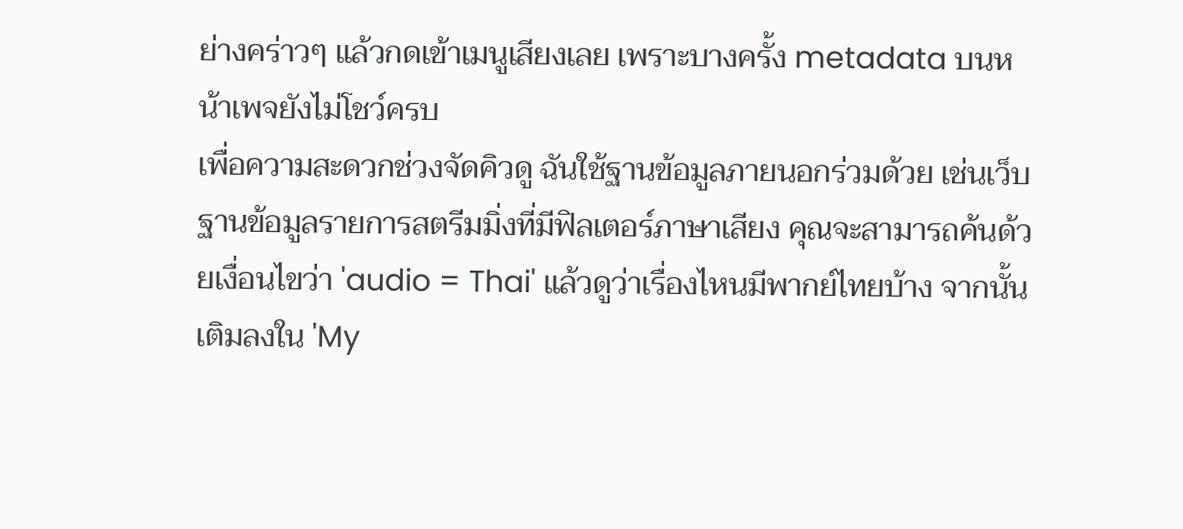ย่างคร่าวๆ แล้วกดเข้าเมนูเสียงเลย เพราะบางครั้ง metadata บนหน้าเพจยังไม่โชว์ครบ
เพื่อความสะดวกช่วงจัดคิวดู ฉันใช้ฐานข้อมูลภายนอกร่วมด้วย เช่นเว็บฐานข้อมูลรายการสตรีมมิ่งที่มีฟิลเตอร์ภาษาเสียง คุณจะสามารถค้นด้วยเงื่อนไขว่า 'audio = Thai' แล้วดูว่าเรื่องไหนมีพากย์ไทยบ้าง จากนั้นเติมลงใน 'My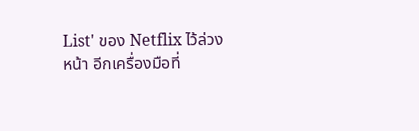List' ของ Netflix ไว้ล่วงหน้า อีกเครื่องมือที่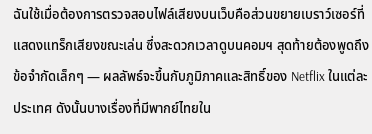ฉันใช้เมื่อต้องการตรวจสอบไฟล์เสียงบนเว็บคือส่วนขยายเบราว์เซอร์ที่แสดงแทร็กเสียงขณะเล่น ซึ่งสะดวกเวลาดูบนคอมฯ สุดท้ายต้องพูดถึงข้อจำกัดเล็กๆ — ผลลัพธ์จะขึ้นกับภูมิภาคและสิทธิ์ของ Netflix ในแต่ละประเทศ ดังนั้นบางเรื่องที่มีพากย์ไทยใน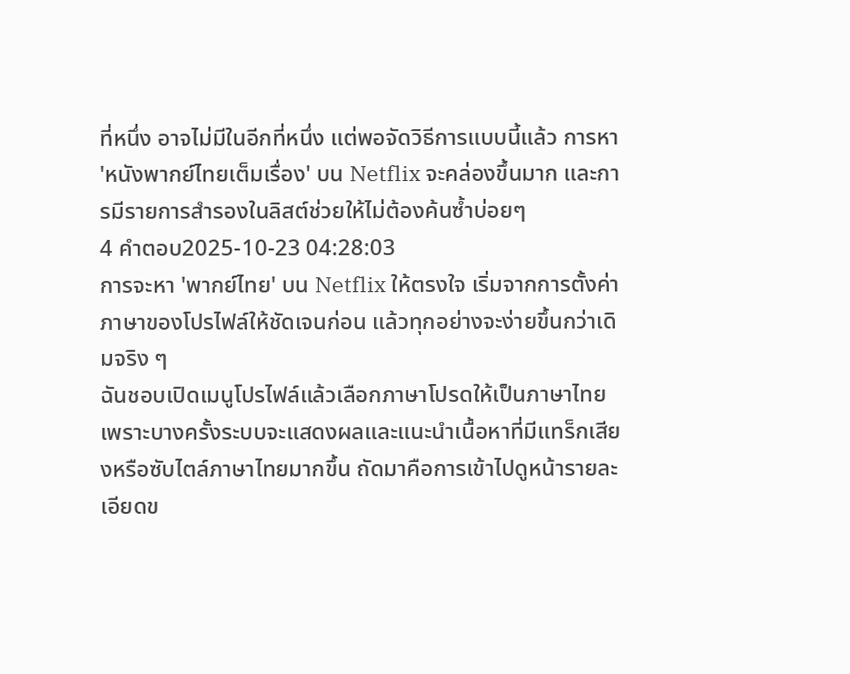ที่หนึ่ง อาจไม่มีในอีกที่หนึ่ง แต่พอจัดวิธีการแบบนี้แล้ว การหา 'หนังพากย์ไทยเต็มเรื่อง' บน Netflix จะคล่องขึ้นมาก และการมีรายการสำรองในลิสต์ช่วยให้ไม่ต้องค้นซ้ำบ่อยๆ
4 คำตอบ2025-10-23 04:28:03
การจะหา 'พากย์ไทย' บน Netflix ให้ตรงใจ เริ่มจากการตั้งค่าภาษาของโปรไฟล์ให้ชัดเจนก่อน แล้วทุกอย่างจะง่ายขึ้นกว่าเดิมจริง ๆ
ฉันชอบเปิดเมนูโปรไฟล์แล้วเลือกภาษาโปรดให้เป็นภาษาไทย เพราะบางครั้งระบบจะแสดงผลและแนะนำเนื้อหาที่มีแทร็กเสียงหรือซับไตล์ภาษาไทยมากขึ้น ถัดมาคือการเข้าไปดูหน้ารายละเอียดข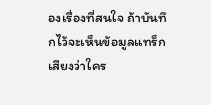องเรื่องที่สนใจ ถ้าบันทึกไว้จะเห็นข้อมูลแทร็กเสียงว่าใคร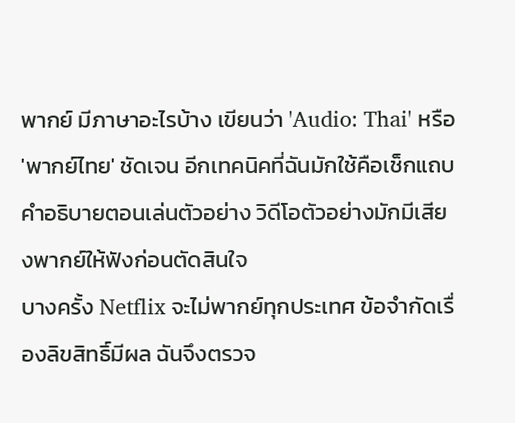พากย์ มีภาษาอะไรบ้าง เขียนว่า 'Audio: Thai' หรือ 'พากย์ไทย' ชัดเจน อีกเทคนิคที่ฉันมักใช้คือเช็กแถบคำอธิบายตอนเล่นตัวอย่าง วิดีโอตัวอย่างมักมีเสียงพากย์ให้ฟังก่อนตัดสินใจ
บางครั้ง Netflix จะไม่พากย์ทุกประเทศ ข้อจำกัดเรื่องลิขสิทธิ์มีผล ฉันจึงตรวจ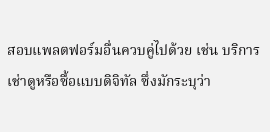สอบแพลตฟอร์มอื่นควบคู่ไปด้วย เช่น บริการเช่าดูหรือซื้อแบบดิจิทัล ซึ่งมักระบุว่า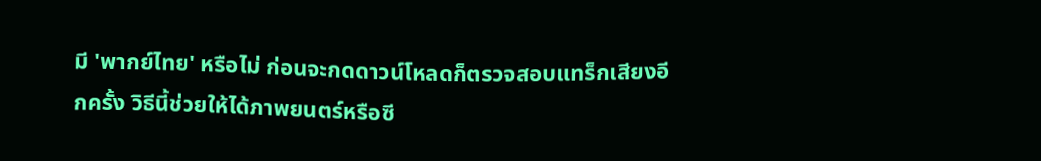มี 'พากย์ไทย' หรือไม่ ก่อนจะกดดาวน์โหลดก็ตรวจสอบแทร็กเสียงอีกครั้ง วิธีนี้ช่วยให้ได้ภาพยนตร์หรือซี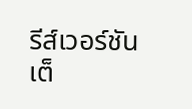รีส์เวอร์ชันเต็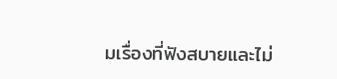มเรื่องที่ฟังสบายและไม่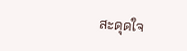สะดุดใจ